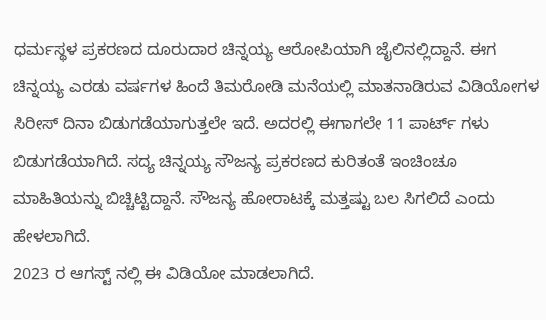ಧರ್ಮಸ್ಥಳ ಪ್ರಕರಣದ ದೂರುದಾರ ಚಿನ್ನಯ್ಯ ಆರೋಪಿಯಾಗಿ ಜೈಲಿನಲ್ಲಿದ್ದಾನೆ. ಈಗ ಚಿನ್ನಯ್ಯ ಎರಡು ವರ್ಷಗಳ ಹಿಂದೆ ತಿಮರೋಡಿ ಮನೆಯಲ್ಲಿ ಮಾತನಾಡಿರುವ ವಿಡಿಯೋಗಳ ಸಿರೀಸ್ ದಿನಾ ಬಿಡುಗಡೆಯಾಗುತ್ತಲೇ ಇದೆ. ಅದರಲ್ಲಿ ಈಗಾಗಲೇ 11 ಪಾರ್ಟ್ ಗಳು ಬಿಡುಗಡೆಯಾಗಿದೆ. ಸದ್ಯ ಚಿನ್ನಯ್ಯ ಸೌಜನ್ಯ ಪ್ರಕರಣದ ಕುರಿತಂತೆ ಇಂಚಿಂಚೂ ಮಾಹಿತಿಯನ್ನು ಬಿಚ್ಚಿಟ್ಟಿದ್ದಾನೆ. ಸೌಜನ್ಯ ಹೋರಾಟಕ್ಕೆ ಮತ್ತಷ್ಟು ಬಲ ಸಿಗಲಿದೆ ಎಂದು ಹೇಳಲಾಗಿದೆ.
2023 ರ ಆಗಸ್ಟ್ ನಲ್ಲಿ ಈ ವಿಡಿಯೋ ಮಾಡಲಾಗಿದೆ.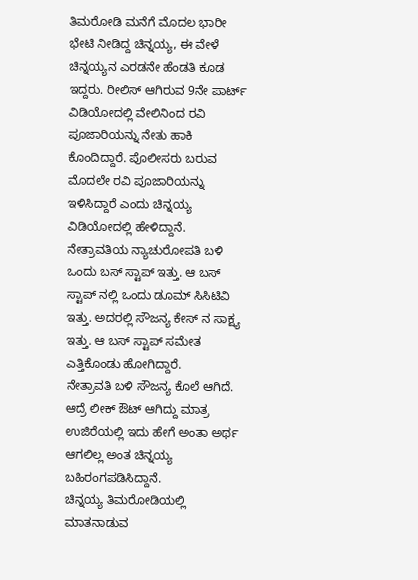ತಿಮರೋಡಿ ಮನೆಗೆ ಮೊದಲ ಭಾರೀ ಭೇಟಿ ನೀಡಿದ್ದ ಚಿನ್ನಯ್ಯ, ಈ ವೇಳೆ ಚಿನ್ನಯ್ಯನ ಎರಡನೇ ಹೆಂಡತಿ ಕೂಡ ಇದ್ದರು. ರೀಲಿಸ್ ಆಗಿರುವ 9ನೇ ಪಾರ್ಟ್ ವಿಡಿಯೋದಲ್ಲಿ ವೇಲಿನಿಂದ ರವಿ ಪೂಜಾರಿಯನ್ನು ನೇತು ಹಾಕಿ ಕೊಂದಿದ್ದಾರೆ. ಪೊಲೀಸರು ಬರುವ ಮೊದಲೇ ರವಿ ಪೂಜಾರಿಯನ್ನು ಇಳಿಸಿದ್ದಾರೆ ಎಂದು ಚಿನ್ನಯ್ಯ ವಿಡಿಯೋದಲ್ಲಿ ಹೇಳಿದ್ದಾನೆ.
ನೇತ್ರಾವತಿಯ ನ್ಯಾಚುರೋಪತಿ ಬಳಿ ಒಂದು ಬಸ್ ಸ್ಟಾಪ್ ಇತ್ತು. ಆ ಬಸ್ ಸ್ಟಾಪ್ ನಲ್ಲಿ ಒಂದು ಡೂಮ್ ಸಿಸಿಟಿವಿ ಇತ್ತು. ಅದರಲ್ಲಿ ಸೌಜನ್ಯ ಕೇಸ್ ನ ಸಾಕ್ಷ್ಯ ಇತ್ತು. ಆ ಬಸ್ ಸ್ಟಾಪ್ ಸಮೇತ ಎತ್ತಿಕೊಂಡು ಹೋಗಿದ್ದಾರೆ.
ನೇತ್ರಾವತಿ ಬಳಿ ಸೌಜನ್ಯ ಕೊಲೆ ಆಗಿದೆ. ಆದ್ರೆ ಲೀಕ್ ಔಟ್ ಆಗಿದ್ದು ಮಾತ್ರ ಉಜಿರೆಯಲ್ಲಿ ಇದು ಹೇಗೆ ಅಂತಾ ಅರ್ಥ ಆಗಲಿಲ್ಲ ಅಂತ ಚಿನ್ನಯ್ಯ ಬಹಿರಂಗಪಡಿಸಿದ್ದಾನೆ.
ಚಿನ್ನಯ್ಯ ತಿಮರೋಡಿಯಲ್ಲಿ ಮಾತನಾಡುವ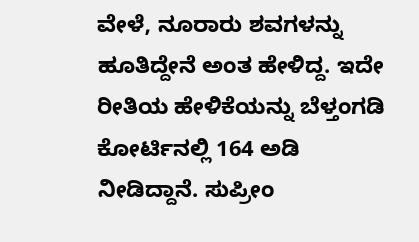ವೇಳೆ, ನೂರಾರು ಶವಗಳನ್ನು ಹೂತಿದ್ದೇನೆ ಅಂತ ಹೇಳಿದ್ದ. ಇದೇ ರೀತಿಯ ಹೇಳಿಕೆಯನ್ನು ಬೆಳ್ತಂಗಡಿ ಕೋರ್ಟಿನಲ್ಲಿ 164 ಅಡಿ ನೀಡಿದ್ದಾನೆ. ಸುಪ್ರೀಂ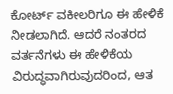ಕೋರ್ಟ್ ವಕೀಲರಿಗೂ ಈ ಹೇಳಿಕೆ ನೀಡಲಾಗಿದೆ. ಆದರೆ ನಂತರದ ವರ್ತನೆಗಳು ಈ ಹೇಳಿಕೆಯ ವಿರುದ್ಧವಾಗಿರುವುದರಿಂದ, ಆತ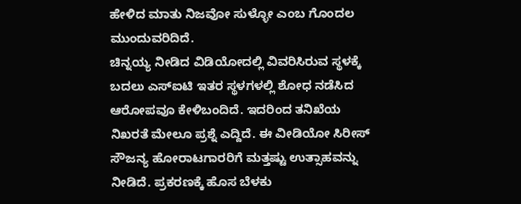ಹೇಳಿದ ಮಾತು ನಿಜವೋ ಸುಳ್ಳೋ ಎಂಬ ಗೊಂದಲ ಮುಂದುವರಿದಿದೆ.
ಚಿನ್ನಯ್ಯ ನೀಡಿದ ವಿಡಿಯೋದಲ್ಲಿ ವಿವರಿಸಿರುವ ಸ್ಥಳಕ್ಕೆ ಬದಲು ಎಸ್ಐಟಿ ಇತರ ಸ್ಥಳಗಳಲ್ಲಿ ಶೋಧ ನಡೆಸಿದ ಆರೋಪವೂ ಕೇಳಿಬಂದಿದೆ. ಇದರಿಂದ ತನಿಖೆಯ ನಿಖರತೆ ಮೇಲೂ ಪ್ರಶ್ನೆ ಎದ್ದಿದೆ. ಈ ವೀಡಿಯೋ ಸಿರೀಸ್ ಸೌಜನ್ಯ ಹೋರಾಟಗಾರರಿಗೆ ಮತ್ತಷ್ಟು ಉತ್ಸಾಹವನ್ನು ನೀಡಿದೆ. ಪ್ರಕರಣಕ್ಕೆ ಹೊಸ ಬೆಳಕು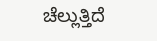ಚೆಲ್ಲುತ್ತಿದೆ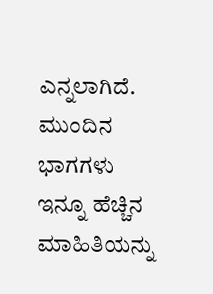ಎನ್ನಲಾಗಿದೆ. ಮುಂದಿನ ಭಾಗಗಳು ಇನ್ನೂ ಹೆಚ್ಚಿನ ಮಾಹಿತಿಯನ್ನು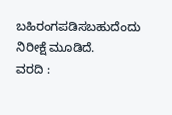ಬಹಿರಂಗಪಡಿಸಬಹುದೆಂದು ನಿರೀಕ್ಷೆ ಮೂಡಿದೆ.
ವರದಿ :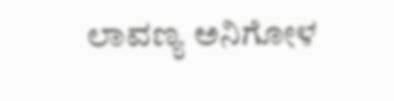ಲಾವಣ್ಯ ಅನಿಗೋಳ